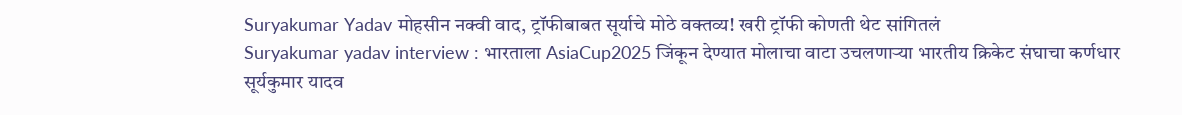Suryakumar Yadav मोहसीन नक्वी वाद, ट्रॉफीबाबत सूर्याचे मोठे वक्तव्य! खरी ट्रॉफी कोणती थेट सांगितलं
Suryakumar yadav interview : भारताला AsiaCup2025 जिंकून देण्यात मोलाचा वाटा उचलणाऱ्या भारतीय क्रिकेट संघाचा कर्णधार सूर्यकुमार यादव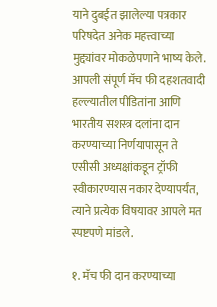याने दुबईत झालेल्या पत्रकार परिषदेत अनेक महत्त्वाच्या मुद्द्यांवर मोकळेपणाने भाष्य केले. आपली संपूर्ण मॅच फी दहशतवादी हल्ल्यातील पीडितांना आणि भारतीय सशस्त्र दलांना दान करण्याच्या निर्णयापासून ते एसीसी अध्यक्षांकडून ट्रॉफी स्वीकारण्यास नकार देण्यापर्यंत, त्याने प्रत्येक विषयावर आपले मत स्पष्टपणे मांडले.

१. मॅच फी दान करण्याच्या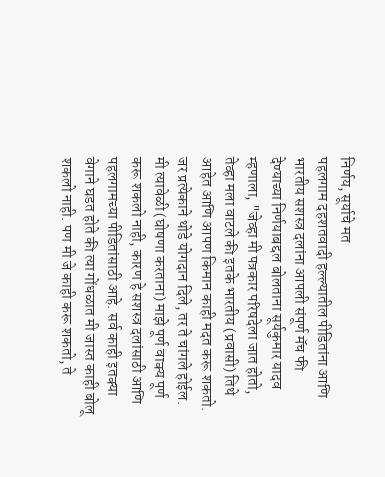निर्णय, सूर्याचे मत
पहलगाम दहशतवादी हल्ल्यातील पीडितांना आणि भारतीय सशस्त्र दलांना आपली संपूर्ण मॅच फी देण्याच्या निर्णयाबद्दल बोलताना सूर्यकुमार यादव म्हणाला, "जेव्हा मी पत्रकार परिषदेला जात होतो, तेव्हा मला वाटले की इतके भारतीय (प्रवासी) तिथे आहेत आणि आपण किमान काही मदत करू शकतो. जर प्रत्येकाने थोडे योगदान दिले, तर ते चांगले होईल. मी त्यावेळी (घोषणा करताना) माझे पूर्ण वाक्य पूर्ण करू शकलो नाही, कारण हे सशस्त्र दलांसाठी आणि पहलगामच्या पीडितांसाठी आहे. सर्व काही इतक्या वेगाने घडत होते की त्या गोंधळात मी जास्त काही बोलू शकलो नाही. पण मी जे काही करू शकतो, ते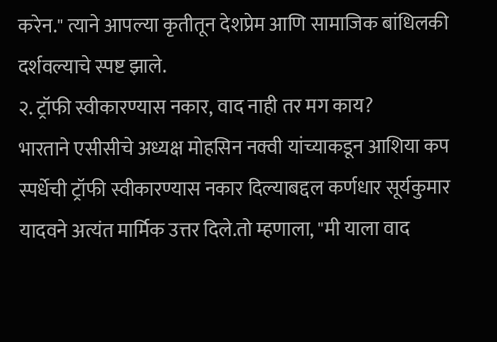करेन." त्याने आपल्या कृतीतून देशप्रेम आणि सामाजिक बांधिलकी दर्शवल्याचे स्पष्ट झाले.
२. ट्रॉफी स्वीकारण्यास नकार, वाद नाही तर मग काय?
भारताने एसीसीचे अध्यक्ष मोहसिन नक्वी यांच्याकडून आशिया कप स्पर्धेची ट्रॉफी स्वीकारण्यास नकार दिल्याबद्दल कर्णधार सूर्यकुमार यादवने अत्यंत मार्मिक उत्तर दिले.तो म्हणाला, "मी याला वाद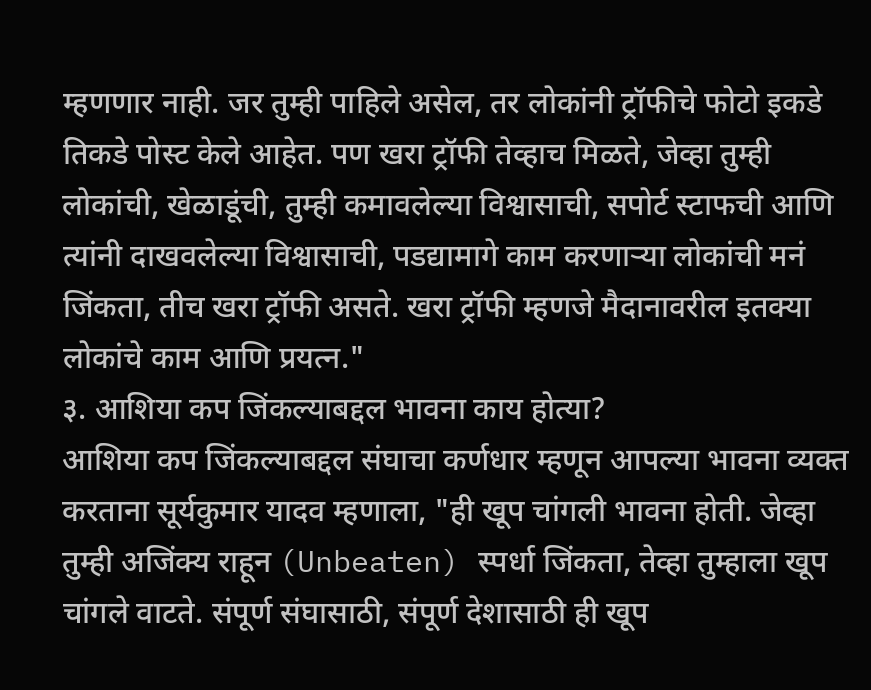म्हणणार नाही. जर तुम्ही पाहिले असेल, तर लोकांनी ट्रॉफीचे फोटो इकडे तिकडे पोस्ट केले आहेत. पण खरा ट्रॉफी तेव्हाच मिळते, जेव्हा तुम्ही लोकांची, खेळाडूंची, तुम्ही कमावलेल्या विश्वासाची, सपोर्ट स्टाफची आणि त्यांनी दाखवलेल्या विश्वासाची, पडद्यामागे काम करणाऱ्या लोकांची मनं जिंकता, तीच खरा ट्रॉफी असते. खरा ट्रॉफी म्हणजे मैदानावरील इतक्या लोकांचे काम आणि प्रयत्न."
३. आशिया कप जिंकल्याबद्दल भावना काय होत्या?
आशिया कप जिंकल्याबद्दल संघाचा कर्णधार म्हणून आपल्या भावना व्यक्त करताना सूर्यकुमार यादव म्हणाला, "ही खूप चांगली भावना होती. जेव्हा तुम्ही अजिंक्य राहून (Unbeaten) स्पर्धा जिंकता, तेव्हा तुम्हाला खूप चांगले वाटते. संपूर्ण संघासाठी, संपूर्ण देशासाठी ही खूप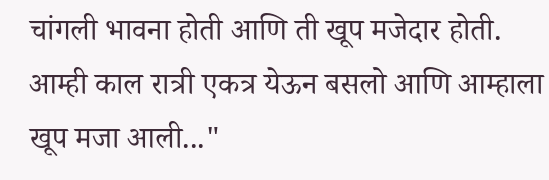चांगली भावना होती आणि ती खूप मजेदार होती. आम्ही काल रात्री एकत्र येऊन बसलो आणि आम्हाला खूप मजा आली..."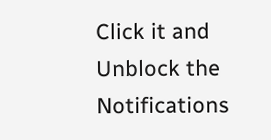Click it and Unblock the Notifications